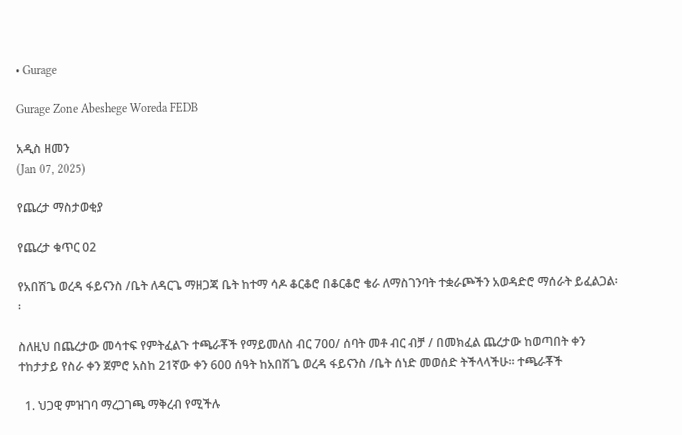• Gurage

Gurage Zone Abeshege Woreda FEDB

አዲስ ዘመን
(Jan 07, 2025)

የጨረታ ማስታወቂያ

የጨረታ ቁጥር 02

የአበሽጌ ወረዳ ፋይናንስ /ቤት ለዳርጌ ማዘጋጃ ቤት ከተማ ሳዶ ቆርቆሮ በቆርቆሮ ቄራ ለማስገንባት ተቋራጮችን አወዳድሮ ማሰራት ይፈልጋል፡፡

ስለዚህ በጨረታው መሳተፍ የምትፈልጉ ተጫራቾች የማይመለስ ብር 700/ ሰባት መቶ ብር ብቻ / በመክፈል ጨረታው ከወጣበት ቀን ተከታታይ የስራ ቀን ጀምሮ አስከ 21ኛው ቀን 600 ሰዓት ከአበሽጌ ወረዳ ፋይናንስ /ቤት ሰነድ መወሰድ ትችላላችሁ፡፡ ተጫራቾች

  1. ህጋዊ ምዝገባ ማረጋገጫ ማቅረብ የሚችሉ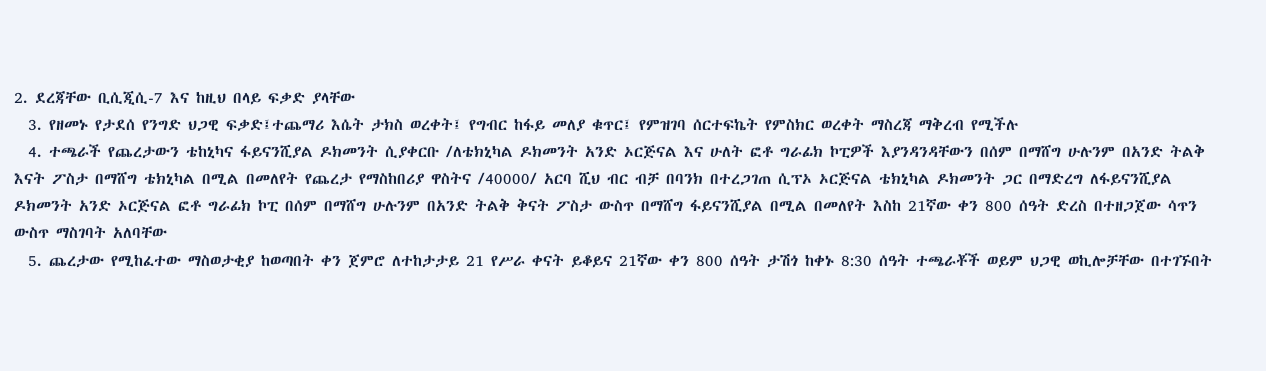2. ደረጃቸው ቢሲጂሲ-7 እና ከዚህ በላይ ፍቃድ ያላቸው
  3. የዘመኑ የታደሰ የንግድ ህጋዊ ፍቃድ፤ተጨማሪ እሴት ታክስ ወረቀት፤ የግብር ከፋይ መለያ ቁጥር፤ የምዝገባ ሰርተፍኬት የምስክር ወረቀት ማስረጃ ማቅረብ የሚችሉ
  4. ተጫራች የጨረታውን ቴከኒካና ፋይናንሺያል ዶክመንት ሲያቀርቡ /ለቴክኒካል ዶክመንት አንድ ኦርጅናል እና ሁለት ፎቶ ግራፊክ ኮፒዎች እያንዳንዳቸውን በሰም በማሸግ ሁሉንም በአንድ ትልቅ እናት ፖስታ በማሸግ ቴክኒካል በሚል በመለየት የጨረታ የማስከበሪያ ዋስትና /40000/ አርባ ሺህ ብር ብቻ በባንክ በተረጋገጠ ሲፕኦ ኦርጅናል ቴክኒካል ዶክመንት ጋር በማድረግ ለፋይናንሺያል ዶክመንት አንድ ኦርጅናል ፎቶ ግራፊክ ኮፒ በሰም በማሸግ ሁሉንም በአንድ ትልቅ ቅናት ፖስታ ውስጥ በማሸግ ፋይናንሺያል በሚል በመለየት እስከ 21ኛው ቀን 800 ሰዓት ድረስ በተዘጋጀው ሳጥን ውስጥ ማስገባት አለባቸው
  5. ጨረታው የሚከፈተው ማስወታቂያ ከወጣበት ቀን ጀምሮ ለተከታታይ 21 የሥራ ቀናት ይቆይና 21ኛው ቀን 800 ሰዓት ታሽጎ ከቀኑ 8:30 ሰዓት ተጫራቾች ወይም ህጋዊ ወኪሎቻቸው በተገኙበት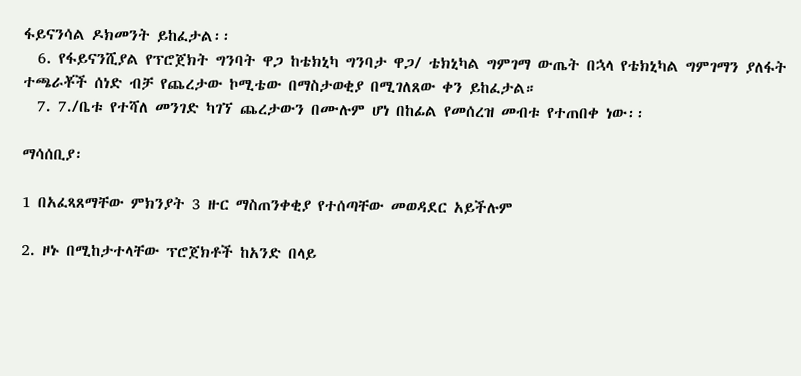ፋይናንሳል ዶክመንት ይከፈታል፡፡
  6. የፋይናንሺያል የፕሮጀክት ግንባት ዋጋ ከቴክኒካ ግንባታ ዋጋ/ ቴክኒካል ግምገማ ውጤት በኋላ የቴክኒካል ግምገማን ያለፋት ተጫራቾች ሰነድ ብቻ የጨረታው ኮሚቴው በማስታወቂያ በሚገለጸው ቀን ይከፈታል።
  7. 7./ቤቱ የተሻለ መንገድ ካገኘ ጨረታውን በሙሉም ሆነ በከፊል የመሰረዝ መብቱ የተጠበቀ ነው፡፡

ማሳሰቢያ፡

1 በአፈጻጸማቸው ምክንያት 3 ዙር ማስጠንቀቂያ የተሰጣቸው መወዳደር አይችሉም

2. ዞኑ በሚከታተላቸው ፕሮጀክቶች ከአንድ በላይ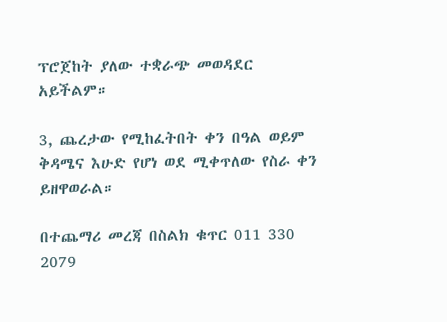ፕሮጀከት ያለው ተቋራጭ መወዳደር አይችልም።

3, ጨረታው የሚከፈትበት ቀን በዓል ወይም ቅዳሜና እሁድ የሆነ ወደ ሚቀጥለው የስራ ቀን ይዘዋወራል።

በተጨማሪ መረጃ በስልክ ቁጥር 011 330 2079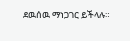ደዉሰዉ ማነጋገር ይችላሉ።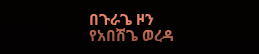በጉራጌ ዞን የአበሽጌ ወረዳ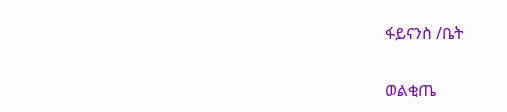ፋይናንስ /ቤት

ወልቂጤ